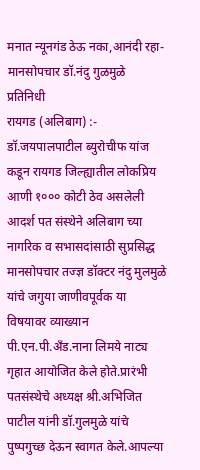मनात न्यूनगंड ठेऊ नका,आनंदी रहा-मानसोपचार डॉ.नंदु गुळमुळे
प्रतिनिधी
रायगड (अलिबाग) :- डॉ.जयपालपाटील ब्युरोचीफ यांज कडून रायगड जिल्ह्यातील लोकप्रिय आणी १००० कोटी ठेव असलेली आदर्श पत संस्थेने अलिबाग च्या नागरिक व सभासदांसाठी सुप्रसिद्ध मानसोपचार तज्ज्ञ डॉक्टर नंदु मुलमुळे यांचे जगुया जाणीवपूर्वक या विषयावर व्याख्यान पी.एन.पी.अँड.नाना लिमये नाट्य गृहात आयोजित केले होते.प्रारंभी पतसंस्थेचे अध्यक्ष श्री.अभिजित पाटील यांनी डॉ.गुलमुळे यांचे पुष्पगुच्छ देऊन स्वागत केले.आपल्या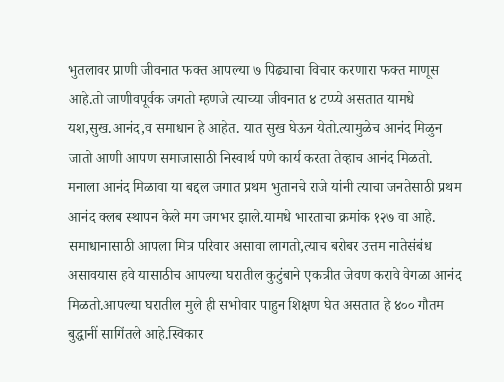भुतलावर प्राणी जीवनात फक्त आपल्या ७ पिढ्याचा विचार करणारा फक्त माणूस आहे.तो जाणीवपूर्वक जगतो म्हणजे त्याच्या जीवनात ४ टप्प्ये असतात यामधे यश,सुख.आनंद,व समाधान हे आहेत. यात सुख घेऊन येतो.त्यामुळेच आनंद मिळुन जातो आणी आपण समाजासाठी निस्वार्थ पणे कार्य करता तेव्हाच आनंद मिळतो. मनाला आनंद मिळावा या बद्दल जगात प्रथम भुतानचे राजे यांनी त्याचा जनतेसाठी प्रथम आनंद क्लब स्थापन केले मग जगभर झाले.यामधे भारताचा क्रमांक १२७ वा आहे. समाधानासाठी आपला मित्र परिवार असावा लागतो,त्याच बरोबर उत्तम नातेसंबंध असावयास हवे यासाठीच आपल्या घरातील कुटुंबाने एकत्रीत जेवण करावे वेगळा आनंद मिळतो.आपल्या घरातील मुले ही सभोवार पाहुन शिक्षण घेत असतात हे ४०० गौतम बुद्धानीं सागिंतले आहे.स्विकार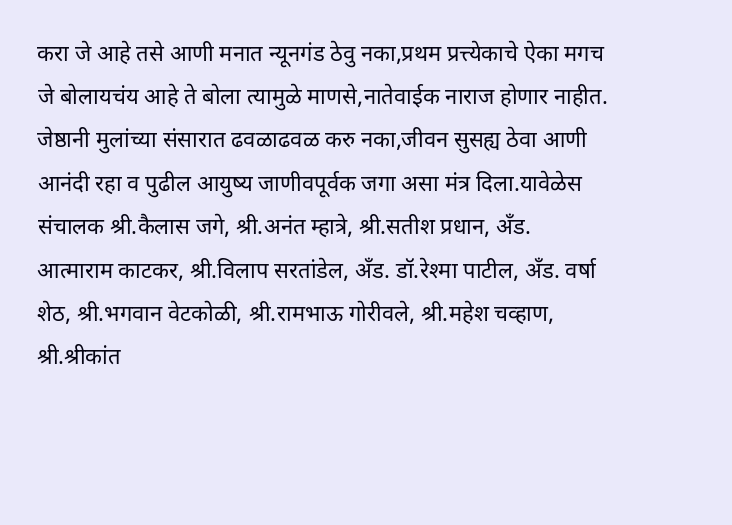करा जे आहे तसे आणी मनात न्यूनगंड ठेवु नका,प्रथम प्रत्त्येकाचे ऐका मगच जे बोलायचंय आहे ते बोला त्यामुळे माणसे,नातेवाईक नाराज होणार नाहीत. जेष्ठानी मुलांच्या संसारात ढवळाढवळ करु नका,जीवन सुसह्य ठेवा आणी आनंदी रहा व पुढील आयुष्य जाणीवपूर्वक जगा असा मंत्र दिला.यावेळेस संचालक श्री.कैलास जगे, श्री.अनंत म्हात्रे, श्री.सतीश प्रधान, अँड. आत्माराम काटकर, श्री.विलाप सरतांडेल, अँड. डॉ.रेश्मा पाटील, अँड. वर्षा शेठ, श्री.भगवान वेटकोळी, श्री.रामभाऊ गोरीवले, श्री.महेश चव्हाण, श्री.श्रीकांत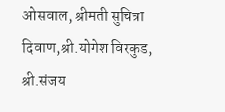ओसवाल, श्रीमती सुचित्रा दिवाण,श्री.योगेश विरकुड, श्री.संजय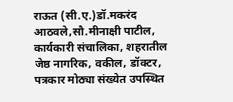राऊत (सी.ए.)डॉ.मकरंद आठवले,सौ.मीनाक्षी पाटील, कार्यकारी संचालिका, शहरातील जेष्ठ नागरिक, वकील, डॉक्टर, पत्रकार मोठ्या संख्येत उपस्थित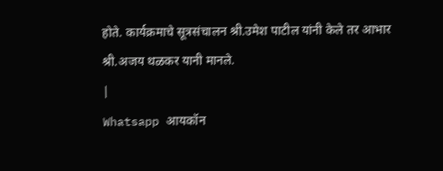होते. कार्यक्रमाचे सूत्रसंचालन श्री.उमेश पाटील यांनी केले तर आभार श्री.अजय थळकर यानी मानले.
|
Whatsapp आयकॉन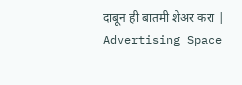दाबून ही बातमी शेअर करा |
Advertising Space